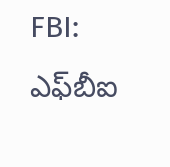FBI: ఎఫ్‌బీఐ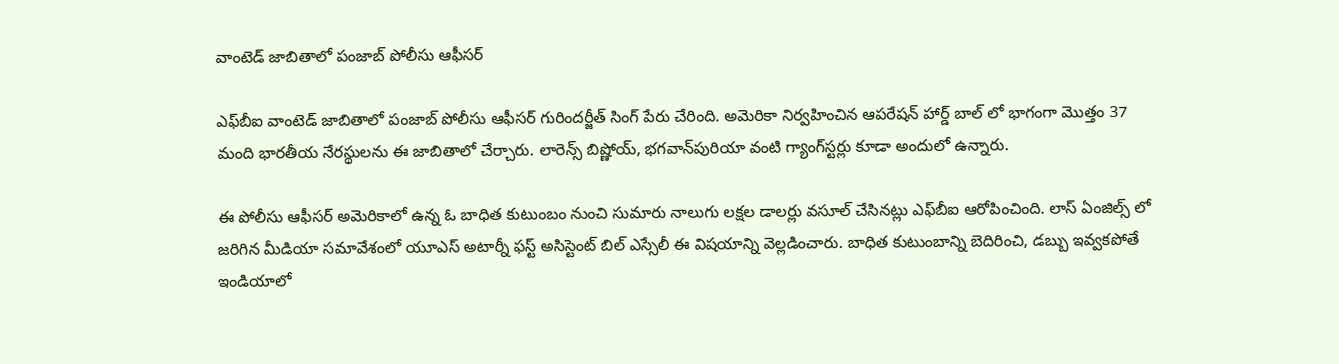వాంటెడ్ జాబితాలో పంజాబ్ పోలీసు ఆఫీసర్

ఎఫ్‌బీఐ వాంటెడ్ జాబితాలో పంజాబ్ పోలీసు ఆఫీసర్ గురిందర్జీత్ సింగ్ పేరు చేరింది. అమెరికా నిర్వహించిన ఆపరేషన్ హార్డ్ బాల్ లో భాగంగా మొత్తం 37 మంది భారతీయ నేరస్థులను ఈ జాబితాలో చేర్చారు. లారెన్స్ బిష్ణోయ్, భగవాన్‌పురియా వంటి గ్యాంగ్‌స్టర్లు కూడా అందులో ఉన్నారు.

ఈ పోలీసు ఆఫీసర్ అమెరికాలో ఉన్న ఓ బాధిత కుటుంబం నుంచి సుమారు నాలుగు లక్షల డాలర్లు వసూల్ చేసినట్లు ఎఫ్‌బీఐ ఆరోపించింది. లాస్ ఏంజిల్స్ లో జరిగిన మీడియా సమావేశంలో యూఎస్ అటార్నీ ఫస్ట్ అసిస్టెంట్ బిల్ ఎస్సేలీ ఈ విషయాన్ని వెల్లడించారు. బాధిత కుటుంబాన్ని బెదిరించి, డబ్బు ఇవ్వకపోతే ఇండియాలో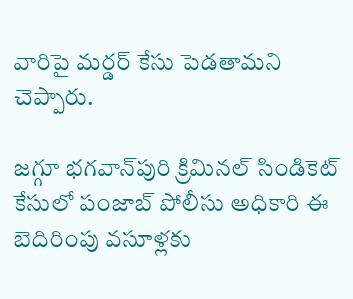వారిపై మర్డర్ కేసు పెడతామని చెప్పారు.

జగ్గూ భగవాన్‌పురి క్రిమినల్ సిండికెట్ కేసులో పంజాబ్ పోలీసు అధికారి ఈ బెదిరింపు వసూళ్లకు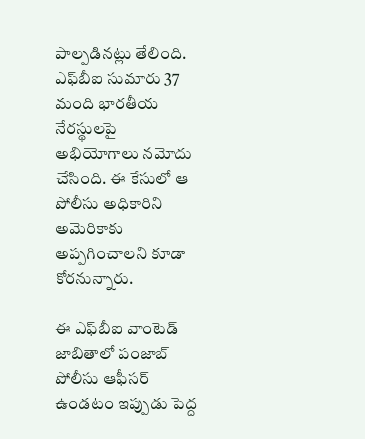పాల్పడినట్లు తేలింది. ఎఫ్‌బీఐ సుమారు 37 మంది భారతీయ నేరస్థులపై అభియోగాలు నమోదు చేసింది. ఈ కేసులో ఆ పోలీసు అధికారిని అమెరికాకు అప్పగించాలని కూడా కోరనున్నారు.

ఈ ఎఫ్‌బీఐ వాంటెడ్ జాబితాలో పంజాబ్ పోలీసు ఆఫీసర్ ఉండటం ఇప్పుడు పెద్ద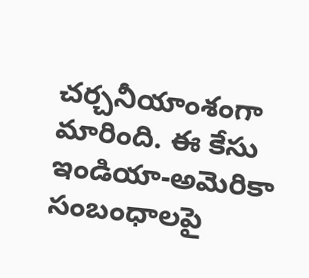చర్చనీయాంశంగా మారింది. ఈ కేసు ఇండియా-అమెరికా సంబంధాలపై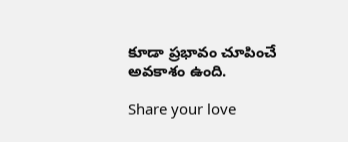కూడా ప్రభావం చూపించే అవకాశం ఉంది.

Share your love